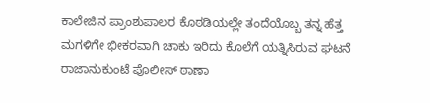ಕಾಲೇಜಿನ ಪ್ರಾಂಶುಪಾಲರ ಕೊಠಡಿಯಲ್ಲೇ ತಂದೆಯೊಬ್ಬ ತನ್ನ ಹೆತ್ತ ಮಗಳಿಗೇ ಭೀಕರವಾಗಿ ಚಾಕು ಇರಿದು ಕೊಲೆಗೆ ಯತ್ನಿಸಿರುವ ಘಟನೆ ರಾಜಾನುಕುಂಟೆ ಪೊಲೀಸ್ ಠಾಣಾ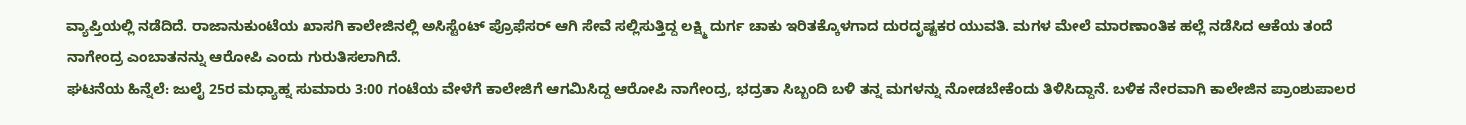ವ್ಯಾಪ್ತಿಯಲ್ಲಿ ನಡೆದಿದೆ. ರಾಜಾನುಕುಂಟೆಯ ಖಾಸಗಿ ಕಾಲೇಜಿನಲ್ಲಿ ಅಸಿಸ್ಟೆಂಟ್ ಪ್ರೊಫೆಸರ್ ಆಗಿ ಸೇವೆ ಸಲ್ಲಿಸುತ್ತಿದ್ದ ಲಕ್ಷ್ಮಿ ದುರ್ಗ ಚಾಕು ಇರಿತಕ್ಕೊಳಗಾದ ದುರದೃಷ್ಟಕರ ಯುವತಿ. ಮಗಳ ಮೇಲೆ ಮಾರಣಾಂತಿಕ ಹಲ್ಲೆ ನಡೆಸಿದ ಆಕೆಯ ತಂದೆ ನಾಗೇಂದ್ರ ಎಂಬಾತನನ್ನು ಆರೋಪಿ ಎಂದು ಗುರುತಿಸಲಾಗಿದೆ.
ಘಟನೆಯ ಹಿನ್ನೆಲೆ: ಜುಲೈ 25ರ ಮಧ್ಯಾಹ್ನ ಸುಮಾರು 3:00 ಗಂಟೆಯ ವೇಳೆಗೆ ಕಾಲೇಜಿಗೆ ಆಗಮಿಸಿದ್ದ ಆರೋಪಿ ನಾಗೇಂದ್ರ, ಭದ್ರತಾ ಸಿಬ್ಬಂದಿ ಬಳಿ ತನ್ನ ಮಗಳನ್ನು ನೋಡಬೇಕೆಂದು ತಿಳಿಸಿದ್ದಾನೆ. ಬಳಿಕ ನೇರವಾಗಿ ಕಾಲೇಜಿನ ಪ್ರಾಂಶುಪಾಲರ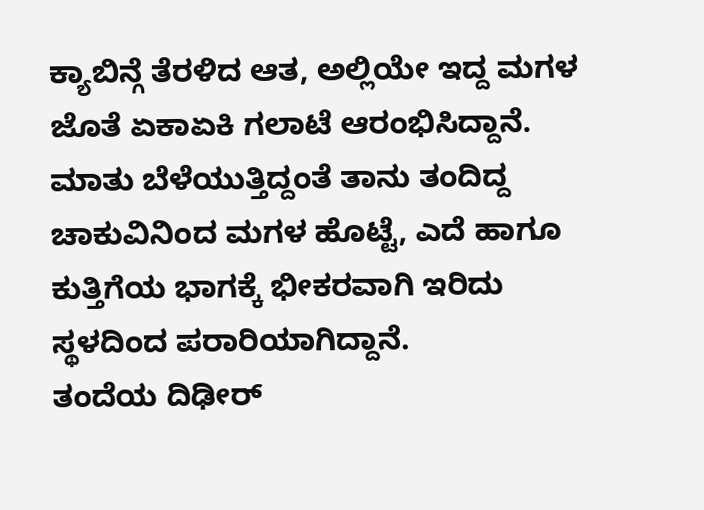ಕ್ಯಾಬಿನ್ಗೆ ತೆರಳಿದ ಆತ, ಅಲ್ಲಿಯೇ ಇದ್ದ ಮಗಳ ಜೊತೆ ಏಕಾಏಕಿ ಗಲಾಟೆ ಆರಂಭಿಸಿದ್ದಾನೆ. ಮಾತು ಬೆಳೆಯುತ್ತಿದ್ದಂತೆ ತಾನು ತಂದಿದ್ದ ಚಾಕುವಿನಿಂದ ಮಗಳ ಹೊಟ್ಟೆ, ಎದೆ ಹಾಗೂ ಕುತ್ತಿಗೆಯ ಭಾಗಕ್ಕೆ ಭೀಕರವಾಗಿ ಇರಿದು ಸ್ಥಳದಿಂದ ಪರಾರಿಯಾಗಿದ್ದಾನೆ.
ತಂದೆಯ ದಿಢೀರ್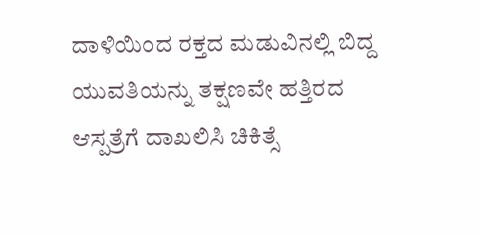ದಾಳಿಯಿಂದ ರಕ್ತದ ಮಡುವಿನಲ್ಲಿ ಬಿದ್ದ ಯುವತಿಯನ್ನು ತಕ್ಷಣವೇ ಹತ್ತಿರದ ಆಸ್ಪತ್ರೆಗೆ ದಾಖಲಿಸಿ ಚಿಕಿತ್ಸೆ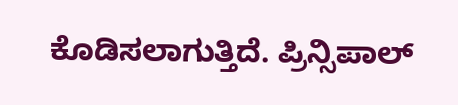ಕೊಡಿಸಲಾಗುತ್ತಿದೆ. ಪ್ರಿನ್ಸಿಪಾಲ್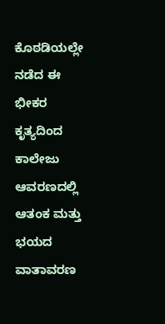ಕೊಠಡಿಯಲ್ಲೇ ನಡೆದ ಈ ಭೀಕರ ಕೃತ್ಯದಿಂದ ಕಾಲೇಜು ಆವರಣದಲ್ಲಿ ಆತಂಕ ಮತ್ತು ಭಯದ ವಾತಾವರಣ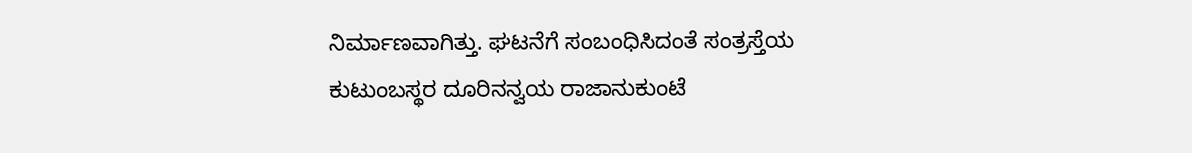ನಿರ್ಮಾಣವಾಗಿತ್ತು. ಘಟನೆಗೆ ಸಂಬಂಧಿಸಿದಂತೆ ಸಂತ್ರಸ್ತೆಯ ಕುಟುಂಬಸ್ಥರ ದೂರಿನನ್ವಯ ರಾಜಾನುಕುಂಟೆ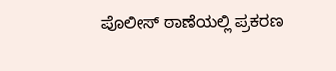ಪೊಲೀಸ್ ಠಾಣೆಯಲ್ಲಿ ಪ್ರಕರಣ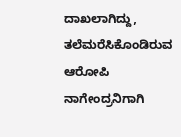ದಾಖಲಾಗಿದ್ದು, ತಲೆಮರೆಸಿಕೊಂಡಿರುವ ಆರೋಪಿ ನಾಗೇಂದ್ರನಿಗಾಗಿ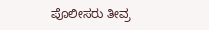ಪೊಲೀಸರು ತೀವ್ರ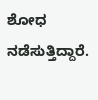ಶೋಧ ನಡೆಸುತ್ತಿದ್ದಾರೆ.